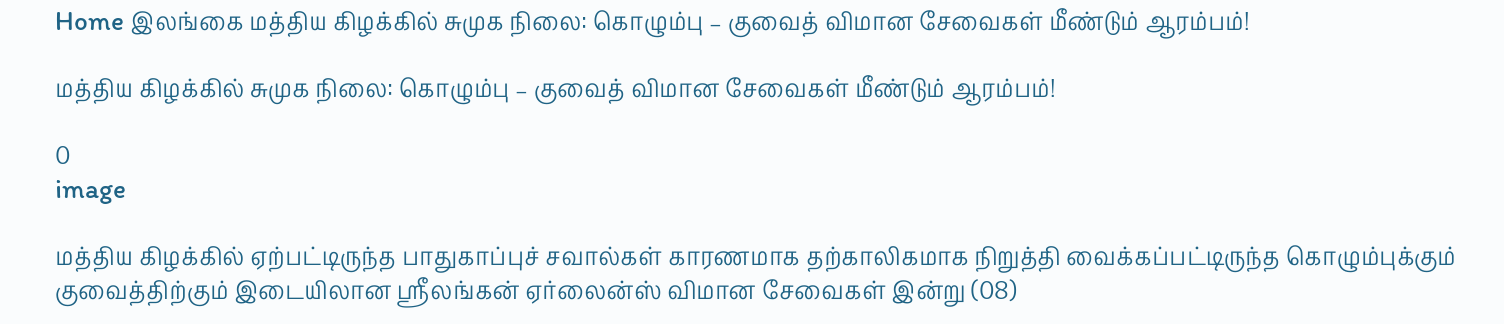Home இலங்கை மத்திய கிழக்கில் சுமுக நிலை: கொழும்பு – குவைத் விமான சேவைகள் மீண்டும் ஆரம்பம்!

மத்திய கிழக்கில் சுமுக நிலை: கொழும்பு – குவைத் விமான சேவைகள் மீண்டும் ஆரம்பம்!

0
image

மத்திய கிழக்கில் ஏற்பட்டிருந்த பாதுகாப்புச் சவால்கள் காரணமாக தற்காலிகமாக நிறுத்தி வைக்கப்பட்டிருந்த கொழும்புக்கும் குவைத்திற்கும் இடையிலான ஸ்ரீலங்கன் ஏர்லைன்ஸ் விமான சேவைகள் இன்று (08)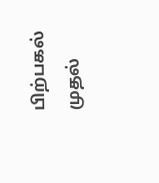பிற்பகல் முதல்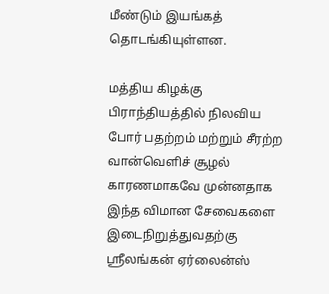மீண்டும் இயங்கத் தொடங்கியுள்ளன.

மத்திய கிழக்கு பிராந்தியத்தில் நிலவிய போர் பதற்றம் மற்றும் சீரற்ற வான்வெளிச் சூழல் காரணமாகவே முன்னதாக இந்த விமான சேவைகளை இடைநிறுத்துவதற்கு ஸ்ரீலங்கன் ஏர்லைன்ஸ்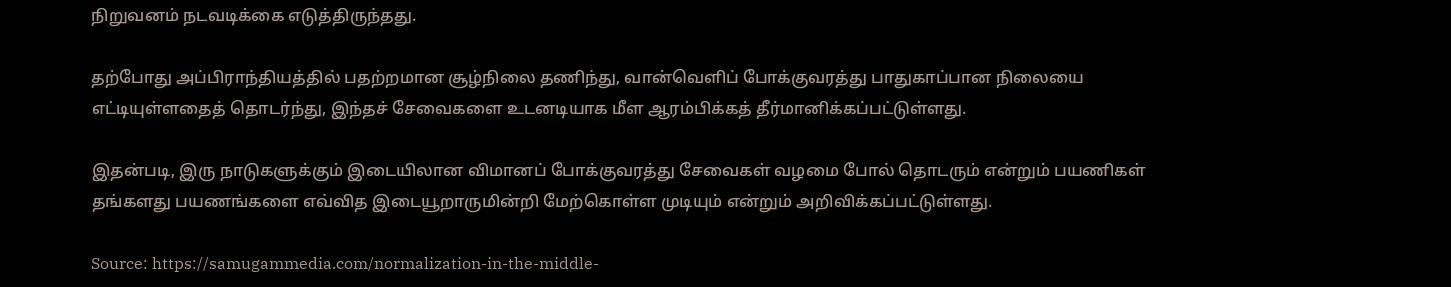நிறுவனம் நடவடிக்கை எடுத்திருந்தது.

தற்போது அப்பிராந்தியத்தில் பதற்றமான சூழ்நிலை தணிந்து, வான்வெளிப் போக்குவரத்து பாதுகாப்பான நிலையை எட்டியுள்ளதைத் தொடர்ந்து, இந்தச் சேவைகளை உடனடியாக மீள ஆரம்பிக்கத் தீர்மானிக்கப்பட்டுள்ளது.

இதன்படி, இரு நாடுகளுக்கும் இடையிலான விமானப் போக்குவரத்து சேவைகள் வழமை போல் தொடரும் என்றும் பயணிகள் தங்களது பயணங்களை எவ்வித இடையூறாருமின்றி மேற்கொள்ள முடியும் என்றும் அறிவிக்கப்பட்டுள்ளது.

Source: https://samugammedia.com/normalization-in-the-middle-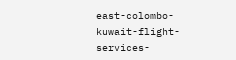east-colombo-kuwait-flight-services-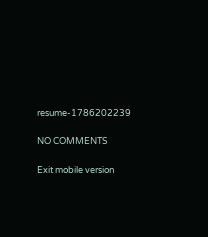resume-1786202239

NO COMMENTS

Exit mobile version